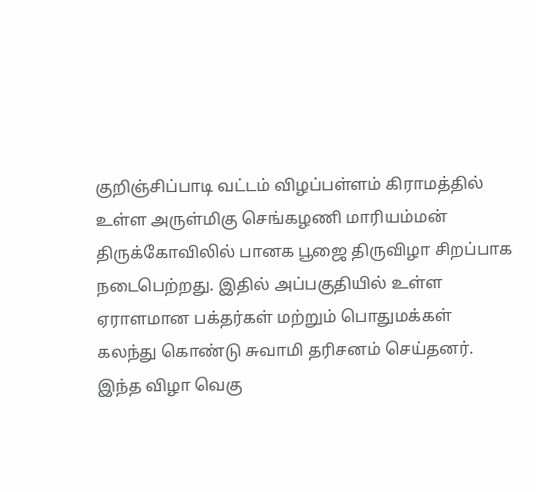குறிஞ்சிப்பாடி வட்டம் விழப்பள்ளம் கிராமத்தில் உள்ள அருள்மிகு செங்கழணி மாரியம்மன் திருக்கோவிலில் பானக பூஜை திருவிழா சிறப்பாக நடைபெற்றது. இதில் அப்பகுதியில் உள்ள ஏராளமான பக்தர்கள் மற்றும் பொதுமக்கள் கலந்து கொண்டு சுவாமி தரிசனம் செய்தனர். இந்த விழா வெகு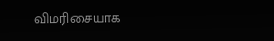விமரிசையாக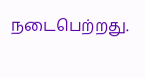நடைபெற்றது.